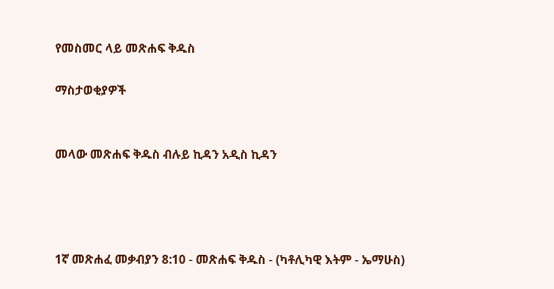የመስመር ላይ መጽሐፍ ቅዱስ

ማስታወቂያዎች


መላው መጽሐፍ ቅዱስ ብሉይ ኪዳን አዲስ ኪዳን




1ኛ መጽሐፈ መቃብያን 8:10 - መጽሐፍ ቅዱስ - (ካቶሊካዊ እትም - ኤማሁስ)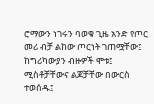ሮማውን ነገሩን ባወቁ ጊዜ አንድ የጦር መሪ ብቻ ልከው ጦርነት ገጠሟቸው፤ ከግሪካውያን ብዙዎች ሞቱ፤ ሚስቶቻቸውና ልጆቻቸው በውርስ ተወሰዱ፤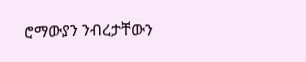ሮማውያን ንብረታቸውን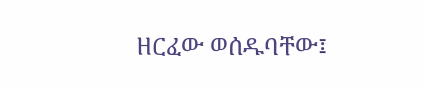ዘርፈው ወሰዱባቸው፤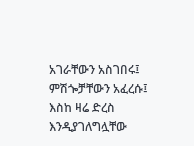አገራቸውን አስገበሩ፤ ምሽጐቻቸውን አፈረሱ፤ እስከ ዛሬ ድረስ እንዲያገለግሏቸው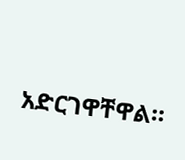አድርገዋቸዋል።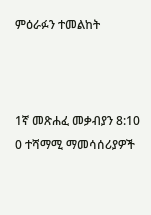ምዕራፉን ተመልከት



1ኛ መጽሐፈ መቃብያን 8:10
0 ተሻማሚ ማመሳሰሪያዎች